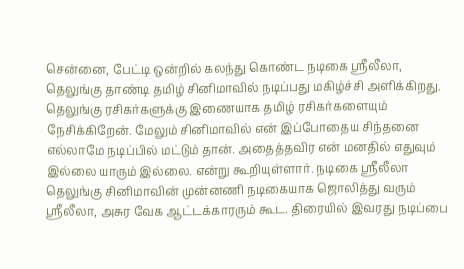சென்னை, பேட்டி ஒன்றில் கலந்து கொண்ட நடிகை ஸ்ரீலீலா, தெலுங்கு தாண்டி தமிழ் சினிமாவில் நடிப்பது மகிழ்ச்சி அளிக்கிறது. தெலுங்கு ரசிகர்களுக்கு இணையாக தமிழ் ரசிகர்களையும் நேசிக்கிறேன். மேலும் சினிமாவில் என் இப்போதைய சிந்தனை எல்லாமே நடிப்பில் மட்டும் தான். அதைத்தவிர என் மனதில் எதுவும் இல்லை யாரும் இல்லை. என்று கூறியுள்ளார். நடிகை ஸ்ரீலீலா தெலுங்கு சினிமாவின் முன்னணி நடிகையாக ஜொலித்து வரும் ஸ்ரீலீலா, அசுர வேக ஆட்டக்காரரும் கூட. திரையில் இவரது நடிப்பை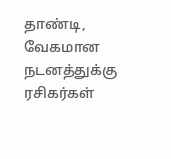தாண்டி, வேகமான நடனத்துக்கு ரசிகர்கள்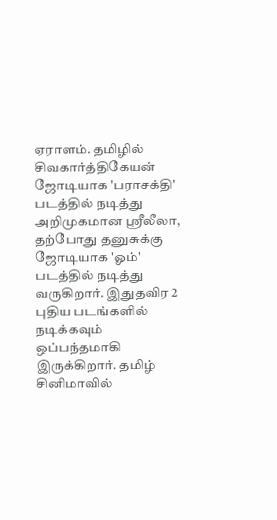ஏராளம். தமிழில் சிவகார்த்திகேயன் ஜோடியாக 'பராசக்தி' படத்தில் நடித்து அறிமுகமான ஸ்ரீலீலா, தற்போது தனுசுக்கு ஜோடியாக 'ஓம்' படத்தில் நடித்து வருகிறார். இதுதவிர 2 புதிய படங்களில் நடிக்கவும் ஒப்பந்தமாகி இருக்கிறார். தமிழ் சினிமாவில்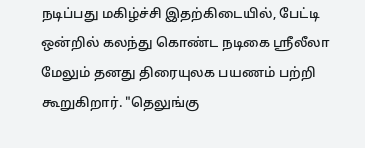நடிப்பது மகிழ்ச்சி இதற்கிடையில், பேட்டி ஒன்றில் கலந்து கொண்ட நடிகை ஸ்ரீலீலா மேலும் தனது திரையுலக பயணம் பற்றி கூறுகிறார். "தெலுங்கு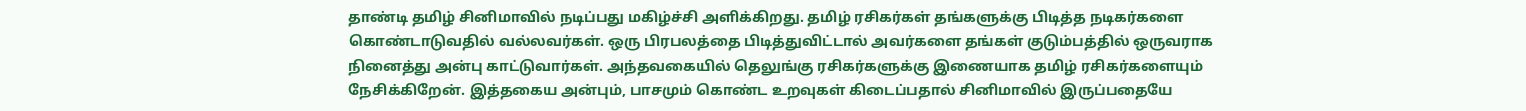தாண்டி தமிழ் சினிமாவில் நடிப்பது மகிழ்ச்சி அளிக்கிறது. தமிழ் ரசிகர்கள் தங்களுக்கு பிடித்த நடிகர்களை கொண்டாடுவதில் வல்லவர்கள். ஒரு பிரபலத்தை பிடித்துவிட்டால் அவர்களை தங்கள் குடும்பத்தில் ஒருவராக நினைத்து அன்பு காட்டுவார்கள். அந்தவகையில் தெலுங்கு ரசிகர்களுக்கு இணையாக தமிழ் ரசிகர்களையும் நேசிக்கிறேன். இத்தகைய அன்பும், பாசமும் கொண்ட உறவுகள் கிடைப்பதால் சினிமாவில் இருப்பதையே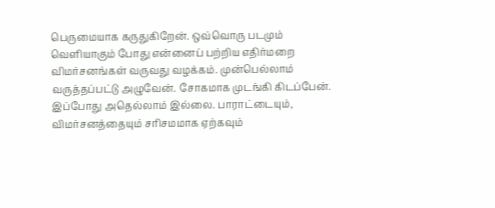பெருமையாக கருதுகிறேன். ஒவ்வொரு படமும் வெளியாகும் போது என்னைப் பற்றிய எதிர்மறை விமர்சனங்கள் வருவது வழக்கம். முன்பெல்லாம் வருத்தப்பட்டு அழுவேன். சோகமாக முடங்கி கிடப்பேன். இப்போது அதெல்லாம் இல்லை. பாராட்டையும், விமர்சனத்தையும் சரிசமமாக ஏற்கவும்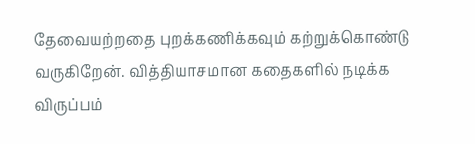தேவையற்றதை புறக்கணிக்கவும் கற்றுக்கொண்டு வருகிறேன். வித்தியாசமான கதைகளில் நடிக்க விருப்பம்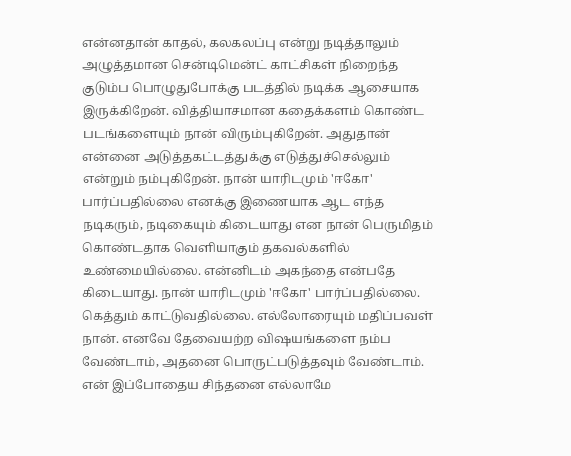என்னதான் காதல், கலகலப்பு என்று நடித்தாலும் அழுத்தமான சென்டிமென்ட் காட்சிகள் நிறைந்த குடும்ப பொழுதுபோக்கு படத்தில் நடிக்க ஆசையாக இருக்கிறேன். வித்தியாசமான கதைக்களம் கொண்ட படங்களையும் நான் விரும்புகிறேன். அதுதான் என்னை அடுத்தகட்டத்துக்கு எடுத்துச்செல்லும் என்றும் நம்புகிறேன். நான் யாரிடமும் 'ஈகோ' பார்ப்பதில்லை எனக்கு இணையாக ஆட எந்த நடிகரும், நடிகையும் கிடையாது என நான் பெருமிதம் கொண்டதாக வெளியாகும் தகவல்களில் உண்மையில்லை. என்னிடம் அகந்தை என்பதே கிடையாது. நான் யாரிடமும் 'ஈகோ' பார்ப்பதில்லை. கெத்தும் காட்டுவதில்லை. எல்லோரையும் மதிப்பவள் நான். எனவே தேவையற்ற விஷயங்களை நம்ப வேண்டாம், அதனை பொருட்படுத்தவும் வேண்டாம். என் இப்போதைய சிந்தனை எல்லாமே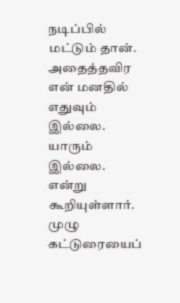நடிப்பில் மட்டும் தான். அதைத்தவிர என் மனதில் எதுவும் இல்லை. யாரும் இல்லை. என்று கூறியுள்ளார். முழு கட்டுரையைப்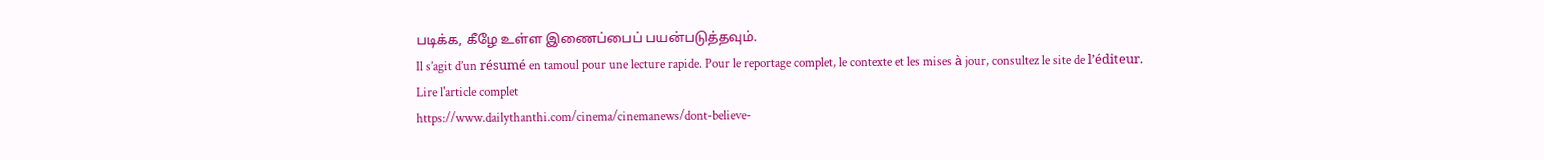படிக்க, கீழே உள்ள இணைப்பைப் பயன்படுத்தவும்.
Il s’agit d’un résumé en tamoul pour une lecture rapide. Pour le reportage complet, le contexte et les mises à jour, consultez le site de l’éditeur.
Lire l'article complet
https://www.dailythanthi.com/cinema/cinemanews/dont-believe-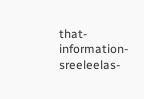that-information-sreeleelas-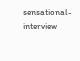sensational-interview